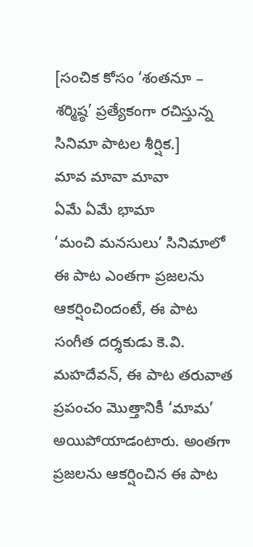[సంచిక కోసం ‘శంతనూ – శర్మిష్ఠ’ ప్రత్యేకంగా రచిస్తున్న సినిమా పాటల శీర్షిక.]
మావ మావా మావా
ఏమే ఏమే భామా
‘మంచి మనసులు’ సినిమాలో ఈ పాట ఎంతగా ప్రజలను ఆకర్షించిందంటే, ఈ పాట సంగీత దర్శకుడు కె.వి. మహదేవన్, ఈ పాట తరువాత ప్రపంచం మొత్తానికీ ‘మామ’ అయిపోయాడంటారు. అంతగా ప్రజలను ఆకర్షించిన ఈ పాట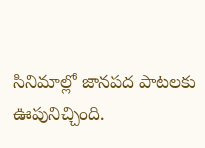సినిమాల్లో జానపద పాటలకు ఊపునిచ్చింది.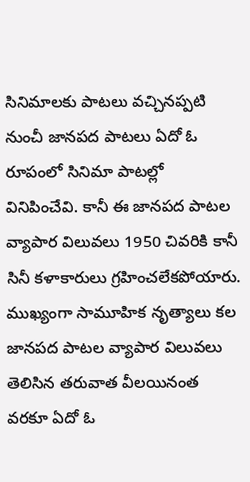సినిమాలకు పాటలు వచ్చినప్పటి నుంచీ జానపద పాటలు ఏదో ఓ రూపంలో సినిమా పాటల్లో వినిపించేవి. కానీ ఈ జానపద పాటల వ్యాపార విలువలు 1950 చివరికి కానీ సినీ కళాకారులు గ్రహించలేకపోయారు. ముఖ్యంగా సామూహిక నృత్యాలు కల జానపద పాటల వ్యాపార విలువలు తెలిసిన తరువాత వీలయినంత వరకూ ఏదో ఓ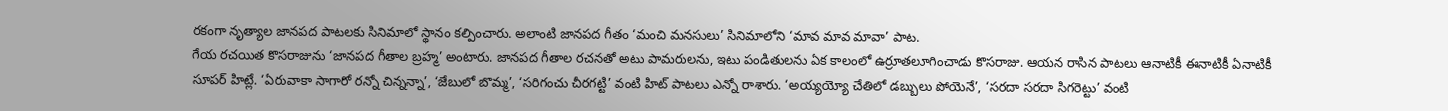రకంగా నృత్యాల జానపద పాటలకు సినిమాలో స్థానం కల్పించారు. అలాంటి జానపద గీతం ‘మంచి మనసులు’ సినిమాలోని ‘మావ మావ మావా’ పాట.
గేయ రచయిత కొసరాజును ‘జానపద గీతాల బ్రహ్మ’ అంటారు. జానపద గీతాల రచనతో అటు పామరులను, ఇటు పండితులను ఏక కాలంలో ఉర్రూతలూగించాడు కొసరాజు. ఆయన రాసిన పాటలు ఆనాటికీ ఈనాటికీ ఏనాటికీ సూపర్ హిట్లే. ‘ఏరువాకా సాగారో రన్నో చిన్నన్నా’, ‘జేబులో బొమ్మ’, ‘సరిగంచు చీరగట్టి’ వంటి హిట్ పాటలు ఎన్నో రాశారు. ‘అయ్యయ్యో చేతిలో డబ్బులు పోయెనే’, ‘సరదా సరదా సిగరెట్టు’ వంటి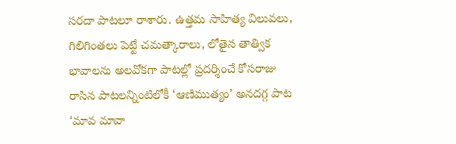సరదా పాటలూ రాశారు. ఉత్తమ సాహిత్య విలువలు, గిలిగింతలు పెట్టే చమత్కారాలు, లోతైన తాత్విక భావాలను అలవోకగా పాటల్లో ప్రదర్శించే కోసరాజు రాసిన పాటలన్నింటిలోకీ ‘ఆణిముత్యం’ అనదగ్గ పాట ‘మావ మావా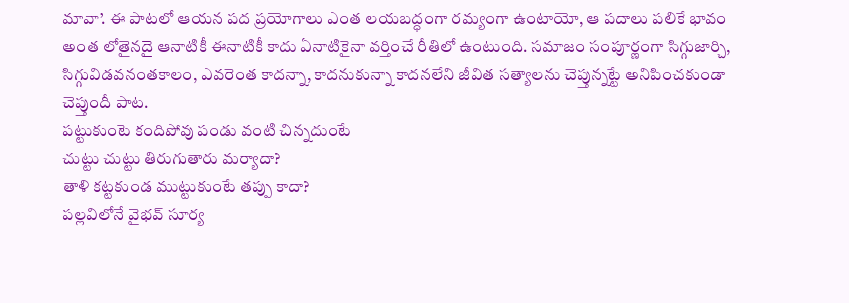మావా’. ఈ పాటలో ఆయన పద ప్రయోగాలు ఎంత లయబద్ధంగా రమ్యంగా ఉంటాయో, ఆ పదాలు పలికే భావం అంత లోతైనదై ఆనాటికీ ఈనాటికీ కాదు ఏనాటికైనా వర్తించే రీతిలో ఉంటుంది. సమాజం సంపూర్ణంగా సిగ్గుజార్చి, సిగ్గువిడవనంతకాలం, ఎవరెంత కాదన్నా, కాదనుకున్నా కాదనలేని జీవిత సత్యాలను చెప్తున్నట్టే అనిపించకుండా చెప్తుందీ పాట.
పట్టుకుంటె కందిపోవు పండు వంటి చిన్నదుంటే
చుట్టు చుట్టు తిరుగుతారు మర్యాదా?
తాళి కట్టకుండ ముట్టుకుంటే తప్పు కాదా?
పల్లవిలోనే వైభవ్ సూర్య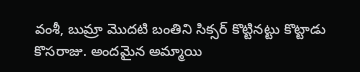వంశీ, బుమ్రా మొదటి బంతిని సిక్సర్ కొట్టినట్టు కొట్టాడు కొసరాజు. అందమైన అమ్మాయి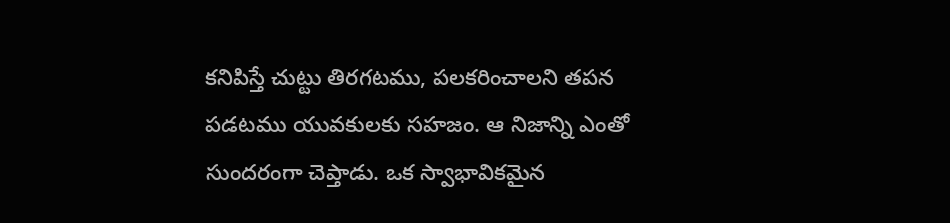కనిపిస్తే చుట్టు తిరగటము, పలకరించాలని తపన పడటము యువకులకు సహజం. ఆ నిజాన్ని ఎంతో సుందరంగా చెప్తాడు. ఒక స్వాభావికమైన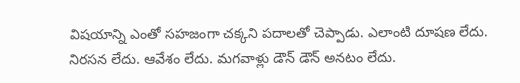విషయాన్ని ఎంతో సహజంగా చక్కని పదాలతో చెప్పాడు. ఎలాంటి దూషణ లేదు. నిరసన లేదు. ఆవేశం లేదు. మగవాళ్లు డౌన్ డౌన్ అనటం లేదు.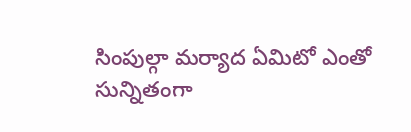సింపుల్గా మర్యాద ఏమిటో ఎంతో సున్నితంగా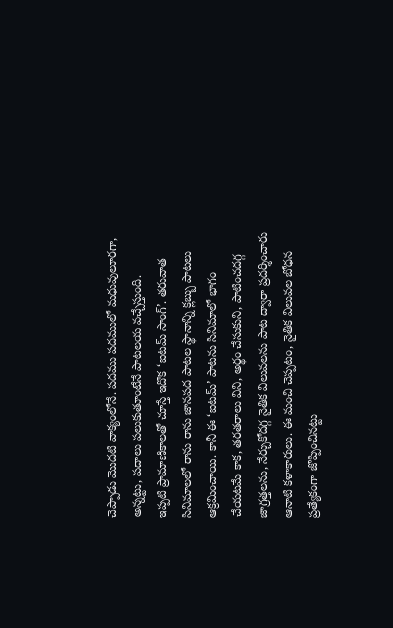చెప్పాడు మొదటి వాక్యంలోనే. పదము పదములో మధువులూరగా, అన్నట్టు, పదాలు పలుకుతూంటేనే పాటలయ వచ్చేస్తుంది.
ఇప్పటి ప్రామాణికాలతో చూస్తే ఇదొక ‘ఐటమ్ సాంగ్’. తరువాత సినిమాలలో రాను రాను జానపద పాటల స్థానాన్ని క్లబ్బు పాటలు ఆక్రమించాయి. కానీ ఈ ‘ఐటమ్’ పాటను సినిమాలో భాగం చేయటమే కాక, తరతరాలు విని, అర్థం చేసుకుని, పాటించదగ్గ జాగ్రత్తలను, నేర్చుకోదగ్గ నైతిక విలువలను పాట ద్వారా ప్రదర్శించారు ఆనాటి కళాకారులు. ఈ మంచి చెప్పటం, నైతిక విలువల బోధన ప్రత్యేకంగా జొప్పించినట్టు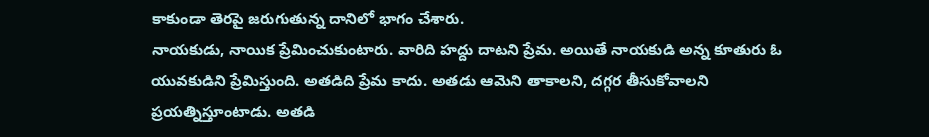కాకుండా తెరపై జరుగుతున్న దానిలో భాగం చేశారు.
నాయకుడు, నాయిక ప్రేమించుకుంటారు. వారిది హద్దు దాటని ప్రేమ. అయితే నాయకుడి అన్న కూతురు ఓ యువకుడిని ప్రేమిస్తుంది. అతడిది ప్రేమ కాదు. అతడు ఆమెని తాకాలని, దగ్గర తీసుకోవాలని ప్రయత్నిస్తూంటాడు. అతడి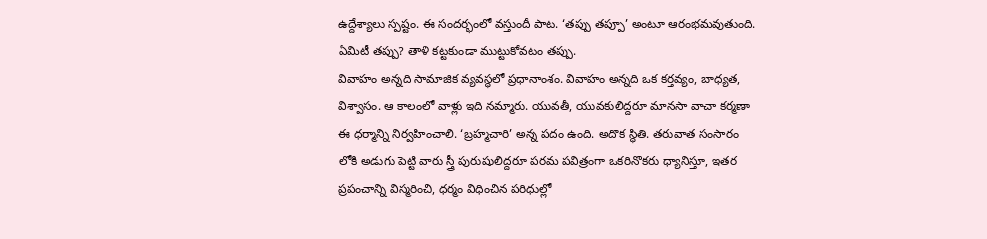ఉద్దేశ్యాలు స్పష్టం. ఈ సందర్భంలో వస్తుందీ పాట. ‘తప్పు తప్పూ’ అంటూ ఆరంభమవుతుంది. ఏమిటీ తప్పు? తాళి కట్టకుండా ముట్టుకోవటం తప్పు.
వివాహం అన్నది సామాజిక వ్యవస్థలో ప్రధానాంశం. వివాహం అన్నది ఒక కర్తవ్యం, బాధ్యత, విశ్వాసం. ఆ కాలంలో వాళ్లు ఇది నమ్మారు. యువతీ, యువకులిద్దరూ మానసా వాచా కర్మణా ఈ ధర్మాన్ని నిర్వహించాలి. ‘బ్రహ్మచారి’ అన్న పదం ఉంది. అదొక స్థితి. తరువాత సంసారం లోకి అడుగు పెట్టి వారు స్త్రీ పురుషులిద్దరూ పరమ పవిత్రంగా ఒకరినొకరు ధ్యానిస్తూ, ఇతర ప్రపంచాన్ని విస్మరించి, ధర్మం విధించిన పరిధుల్లో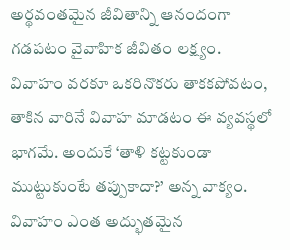అర్థవంతమైన జీవితాన్ని ఆనందంగా గడపటం వైవాహిక జీవితం లక్ష్యం. వివాహం వరకూ ఒకరినొకరు తాకకపోవటం, తాకిన వారినే వివాహ మాడటం ఈ వ్యవస్థలో భాగమే. అందుకే ‘తాళి కట్టకుండా ముట్టుకుంటే తప్పుకాదా?’ అన్న వాక్యం. వివాహం ఎంత అద్భుతమైన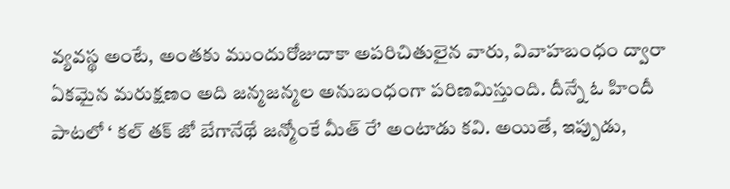వ్యవస్థ అంటే, అంతకు ముందురోజుదాకా అపరిచితులైన వారు, వివాహబంధం ద్వారా ఏకమైన మరుక్షణం అది జన్మజన్మల అనుబంధంగా పరిణమిస్తుంది. దీన్నే ఓ హిందీ పాటలో ‘ కల్ తక్ జో బేగానేథే జన్మోంకే మీత్ రే’ అంటాడు కవి. అయితే, ఇప్పుడు,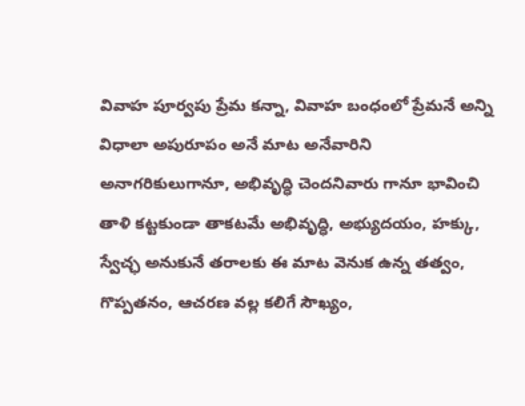వివాహ పూర్వపు ప్రేమ కన్నా, వివాహ బంధంలో ప్రేమనే అన్ని విధాలా అపురూపం అనే మాట అనేవారిని అనాగరికులుగానూ, అభివృద్ధి చెందనివారు గానూ భావించి తాళి కట్టకుండా తాకటమే అభివృద్ధి, అభ్యుదయం, హక్కు, స్వేచ్ఛ అనుకునే తరాలకు ఈ మాట వెనుక ఉన్న తత్వం, గొప్పతనం, ఆచరణ వల్ల కలిగే సౌఖ్యం,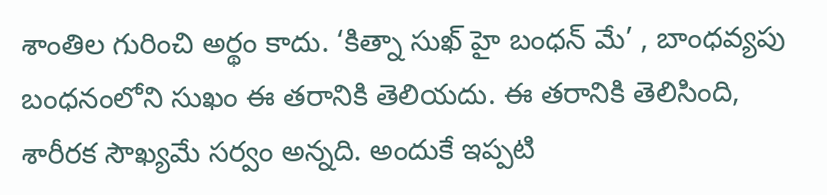శాంతిల గురించి అర్థం కాదు. ‘కిత్నా సుఖ్ హై బంధన్ మే’ , బాంధవ్యపు బంధనంలోని సుఖం ఈ తరానికి తెలియదు. ఈ తరానికి తెలిసింది, శారీరక సౌఖ్యమే సర్వం అన్నది. అందుకే ఇప్పటి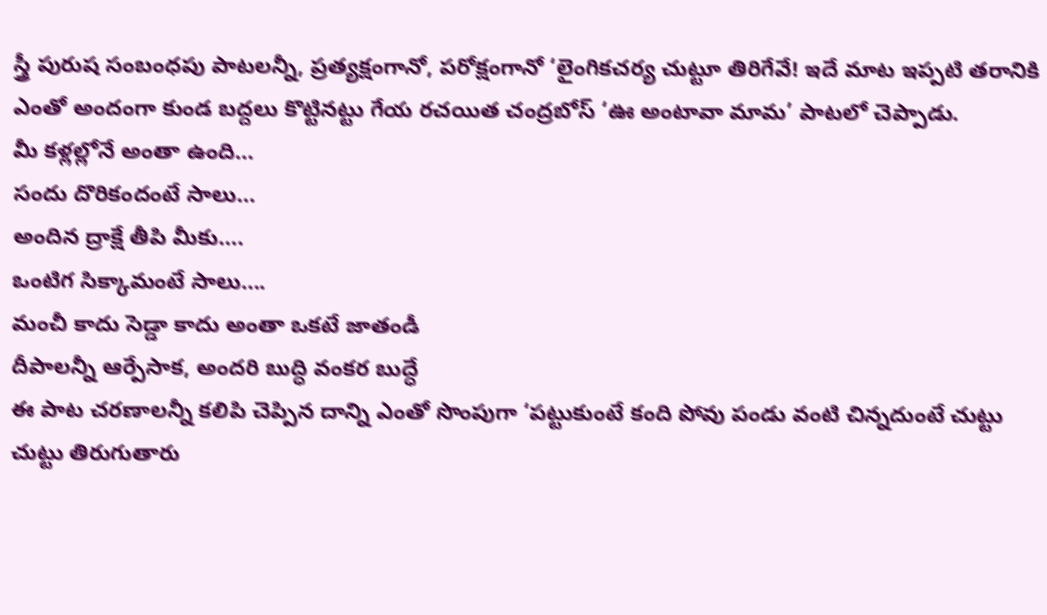స్త్రీ పురుష సంబంధపు పాటలన్నీ, ప్రత్యక్షంగానో, పరోక్షంగానో ‘లైంగికచర్య చుట్టూ తిరిగేవే! ఇదే మాట ఇప్పటి తరానికి ఎంతో అందంగా కుండ బద్దలు కొట్టినట్టు గేయ రచయిత చంద్రబోస్ ‘ఊ అంటావా మామ’ పాటలో చెప్పాడు.
మీ కళ్లల్లోనే అంతా ఉంది…
సందు దొరికందంటే సాలు…
అందిన ద్రాక్షే తీపి మీకు….
ఒంటిగ సిక్కామంటే సాలు….
మంచీ కాదు సెడ్డా కాదు అంతా ఒకటే జాతండీ
దీపాలన్నీ ఆర్పేసాక, అందరి బుద్ధి వంకర బుద్ధే
ఈ పాట చరణాలన్నీ కలిపి చెప్పిన దాన్ని ఎంతో సొంపుగా ‘పట్టుకుంటే కంది పోవు పండు వంటి చిన్నదుంటే చుట్టు చుట్టు తిరుగుతారు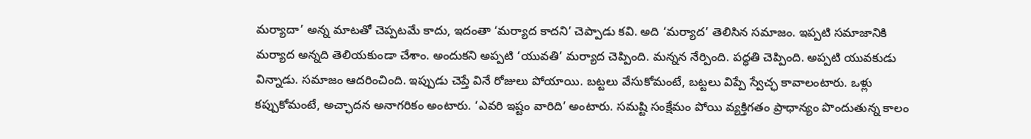మర్యాదా’ అన్న మాటతో చెప్పటమే కాదు, ఇదంతా ‘మర్యాద కాదని’ చెప్పాడు కవి. అది ‘మర్యాద’ తెలిసిన సమాజం. ఇప్పటి సమాజానికి మర్యాద అన్నది తెలియకుండా చేశాం. అందుకని అప్పటి ‘యువతి’ మర్యాద చెప్పింది. మన్నన నేర్పింది. పద్ధతి చెప్పింది. అప్పటి యువకుడు విన్నాడు. సమాజం ఆదరించింది. ఇప్పుడు చెప్తే వినే రోజులు పోయాయి. బట్టలు వేసుకోమంటే, బట్టలు విప్పే స్వేచ్ఛ కావాలంటారు. ఒళ్లు కప్పుకోమంటే, అచ్ఛాదన అనాగరికం అంటారు. ‘ఎవరి ఇష్టం వారిది’ అంటారు. సమష్టి సంక్షేమం పోయి వ్యక్తిగతం ప్రాధాన్యం పొందుతున్న కాలం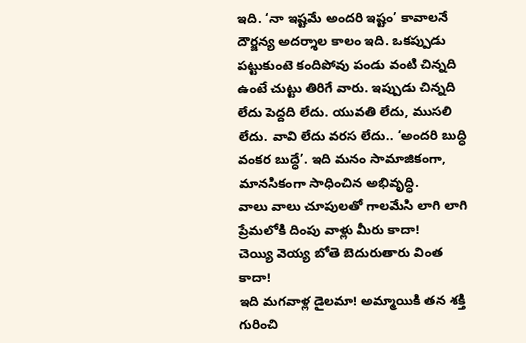ఇది. ‘నా ఇష్టమే అందరి ఇష్టం’ కావాలనే దౌర్జన్య అదర్శాల కాలం ఇది. ఒకప్పుడు పట్టుకుంటె కందిపోవు పండు వంటి చిన్నది ఉంటే చుట్టు తిరిగే వారు. ఇప్పుడు చిన్నది లేదు పెద్దది లేదు. యువతి లేదు, ముసలి లేదు. వావి లేదు వరస లేదు.. ‘అందరి బుద్ధి వంకర బుద్ధే’. ఇది మనం సామాజికంగా, మానసికంగా సాధించిన అభివృద్ధి.
వాలు వాలు చూపులతో గాలమేసి లాగి లాగి ప్రేమలోకి దింపు వాళ్లు మీరు కాదా!
చెయ్యి వెయ్య బోతె బెదురుతారు వింత కాదా!
ఇది మగవాళ్ల డైలమా! అమ్మాయికి తన శక్తి గురించి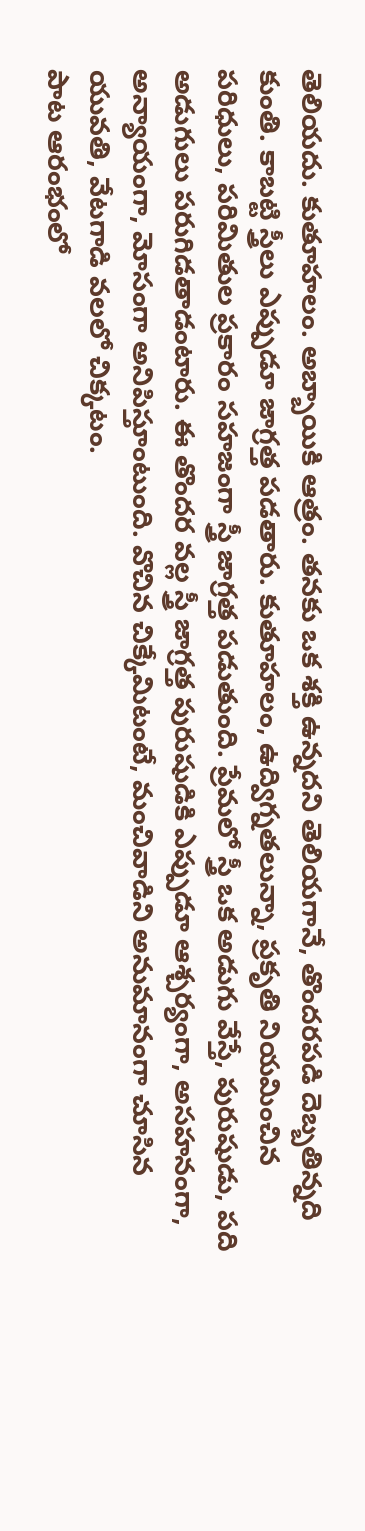తెలియదు. కుతూహలం. అబ్బాయికి ఆత్రం. తనకు ఒక శక్తి ఉన్నదని తెలియగానే, తొందరపడి దెబ్బతిన్నది కుంతి. కాబట్టి స్త్రీలు ఎప్పుడూ జాగ్రత్త పడతారు. కుతూహలం, ఉద్విగ్నతలున్నా, ప్రకృతి నియమించిన పరిధులు, పరిమితుల ప్రకారం సహజంగా స్త్రీ జాగ్రత్త పడుతుంది. ప్రేమలో స్త్రీ ఒక అడుగు వేస్తే, పురుషుడు, పది అడుగులు పరుగిడతాడంటారు. ఈ తొందర వల్ల స్త్రీ జాగ్రత్త పురుషుడికి ఎప్పుడూ ఆశ్చర్యంగా, అసహనంగా, అన్యాయంగా, మోసంగా అనిపిస్తూంటుంది. వొచిన చిక్కేమిటంటే, మంచివాడిని అనుమానంగా చూసిన యువతి, వేటగాడి వలలో చిక్కటం.
పాట ఆరంభంలో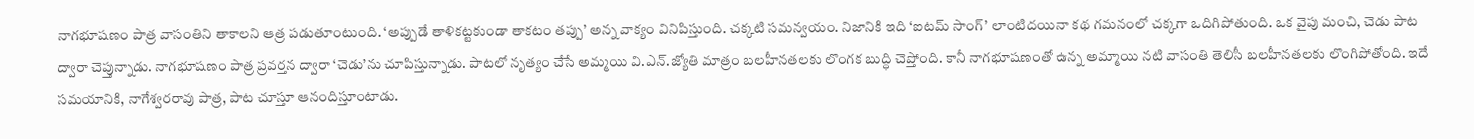నాగభూషణం పాత్ర వాసంతిని తాకాలని ఆత్ర పడుతూంటుంది. ‘అప్పుడే తాళికట్టకుండా తాకటం తప్పు’ అన్న వాక్యం వినిపిస్తుంది. చక్కటి సమన్వయం. నిజానికి ఇది ‘ఐటమ్ సాంగ్’ లాంటిదయినా కథ గమనంలో చక్కగా ఒదిగిపోతుంది. ఒక వైపు మంచి, చెడు పాట ద్వారా చెప్తున్నాడు. నాగభూషణం పాత్ర ప్రవర్తన ద్వారా ‘చెడు’ను చూపిస్తున్నాడు. పాటలో నృత్యం చేసే అమ్మయి వి.ఎన్.జ్యోతి మాత్రం బలహీనతలకు లొంగక బుద్ధి చెప్తోంది. కానీ నాగభూషణంతో ఉన్న అమ్మాయి నటి వాసంతి తెలిసీ బలహీనతలకు లొంగిపోతోంది. ఇదే సమయానికి, నాగేశ్వరరావు పాత్ర, పాట చూస్తూ ఆనందిస్తూంటాడు.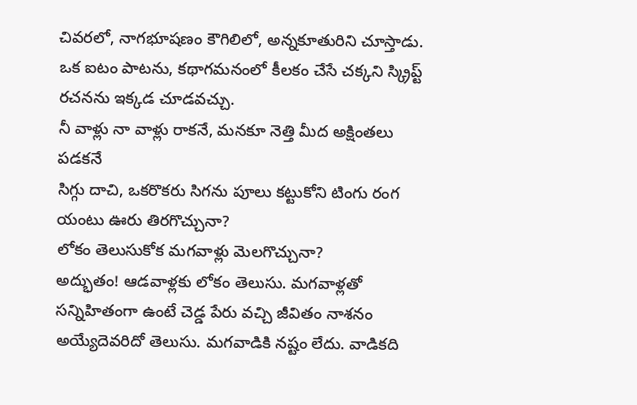చివరలో, నాగభూషణం కౌగిలిలో, అన్నకూతురిని చూస్తాడు. ఒక ఐటం పాటను, కథాగమనంలో కీలకం చేసే చక్కని స్క్రిప్ట్ రచనను ఇక్కడ చూడవచ్చు.
నీ వాళ్లు నా వాళ్లు రాకనే, మనకూ నెత్తి మీద అక్షింతలు పడకనే
సిగ్గు దాచి, ఒకరొకరు సిగను పూలు కట్టుకోని టింగు రంగ యంటు ఊరు తిరగొచ్చునా?
లోకం తెలుసుకోక మగవాళ్లు మెలగొచ్చునా?
అద్భుతం! ఆడవాళ్లకు లోకం తెలుసు. మగవాళ్లతో సన్నిహితంగా ఉంటే చెడ్డ పేరు వచ్చి జీవితం నాశనం అయ్యేదెవరిదో తెలుసు. మగవాడికి నష్టం లేదు. వాడికది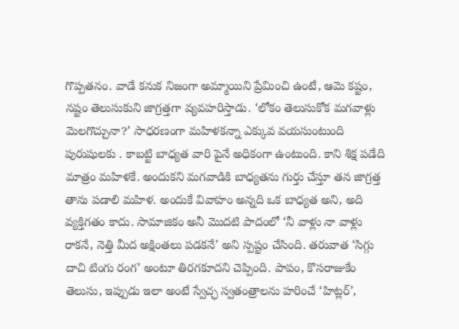గొప్పతనం. వాడే కనుక నిజంగా అమ్మాయిని ప్రేమించి ఉంటే, ఆమె కష్టం, నష్టం తెలుసుకుని జాగ్రత్తగా వ్యవహరిస్తాడు. ‘లోకం తెలుసుకోక మగవాళ్లు మెలగొచ్చునా?’ సాధరణంగా మహిళకన్నా ఎక్కువ వయసుంటుంది పురుషులకు . కాబట్టి బాధ్యత వారి పైనే అధికంగా ఉంటుంది. కాని శిక్ష పడేది మాత్రం మహిళకే. అందుకని మగవాడికి బాధ్యతను గుర్తు చేస్తూ తన జాగ్రత్త తాను పడాలి మహిళ. అందుకే వివాహం అన్నది ఒక బాధ్యత అని, అది వ్యక్తిగతం కాదు. సామాజికం అనీ మొదటి పాదంలో ‘నీ వాళ్లు నా వాళ్లు రాకనే, నెత్తి మీద అక్షింతలు పడకనే’ అని స్పష్టం చేసింది. తరువాత ‘సిగ్గు దాచి టింగు రంగ’ అంటూ తిరగకూదని చెప్పింది. పాపం, కొసరాజుకేం తెలుసు, ఇప్పుడు ఇలా అంటే స్వేచ్ఛ స్వతంత్రాలను హరించే ‘హిట్లర్’,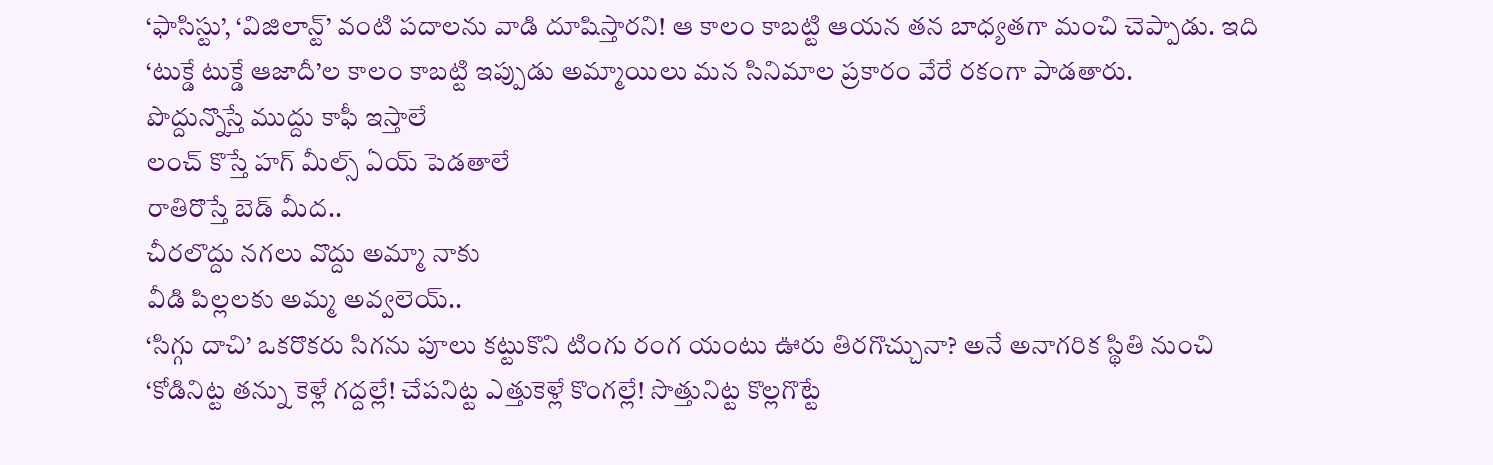‘ఫాసిస్టు’, ‘విజిలాన్ట్’ వంటి పదాలను వాడి దూషిస్తారని! ఆ కాలం కాబట్టి ఆయన తన బాధ్యతగా మంచి చెప్పాడు. ఇది ‘టుక్డే టుక్డే ఆజాదీ’ల కాలం కాబట్టి ఇప్పుడు అమ్మాయిలు మన సినిమాల ప్రకారం వేరే రకంగా పాడతారు.
పొద్దున్నొస్తే ముద్దు కాఫీ ఇస్తాలే
లంచ్ కొస్తే హగ్ మీల్స్ ఏయ్ పెడతాలే
రాతిరొస్తే బెడ్ మీద..
చీరలొద్దు నగలు వొద్దు అమ్మా నాకు
వీడి పిల్లలకు అమ్మ అవ్వలెయ్..
‘సిగ్గు దాచి’ ఒకరొకరు సిగను పూలు కట్టుకొని టింగు రంగ యంటు ఊరు తిరగొచ్చునా? అనే అనాగరిక స్థితి నుంచి ‘కోడినిట్ట తన్ను కెళ్లే గద్దల్లే! చేపనిట్ట ఎత్తుకెళ్లే కొంగల్లే! సొత్తునిట్ట కొల్లగొట్టే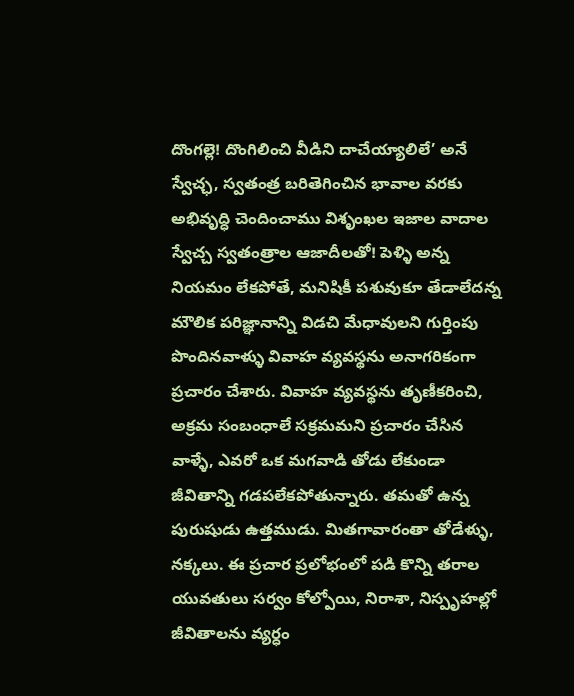దొంగల్లె! దొంగిలించి వీడిని దాచేయ్యాలిలే’ అనే స్వేచ్ఛ, స్వతంత్ర బరితెగించిన భావాల వరకు అభివృద్ధి చెందించాము విశృంఖల ఇజాల వాదాల స్వేచ్చ స్వతంత్రాల ఆజాదీలతో! పెళ్ళి అన్న నియమం లేకపోతే, మనిషికీ పశువుకూ తేడాలేదన్న మౌలిక పరిజ్ఞానాన్ని విడచి మేధావులని గుర్తింపు పొందినవాళ్ళు వివాహ వ్యవస్థను అనాగరికంగా ప్రచారం చేశారు. వివాహ వ్యవస్థను తృణీకరించి, అక్రమ సంబంధాలే సక్రమమని ప్రచారం చేసిన వాళ్ళే, ఎవరో ఒక మగవాడి తోడు లేకుండా జీవితాన్ని గడపలేకపోతున్నారు. తమతో ఉన్న పురుషుడు ఉత్తముడు. మితగావారంతా తోడేళ్ళు, నక్కలు. ఈ ప్రచార ప్రలోభంలో పడి కొన్ని తరాల యువతులు సర్వం కోల్పోయి, నిరాశా, నిస్పృహల్లో జీవితాలను వ్యర్ధం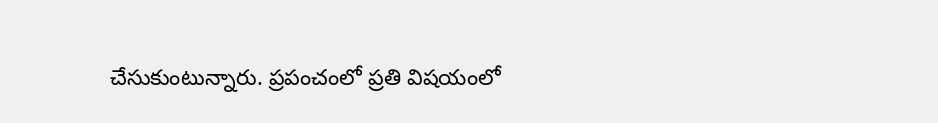చేసుకుంటున్నారు. ప్రపంచంలో ప్రతి విషయంలో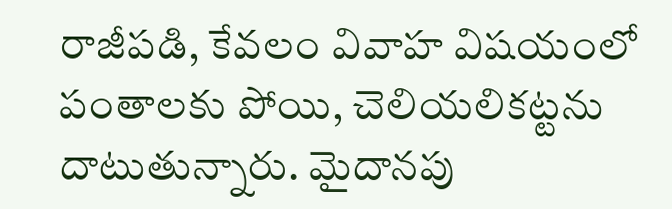రాజీపడి, కేవలం వివాహ విషయంలో పంతాలకు పోయి, చెలియలికట్టను దాటుతున్నారు. మైదానపు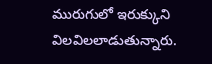మురుగులో ఇరుక్కుని విలవిలలాడుతున్నారు.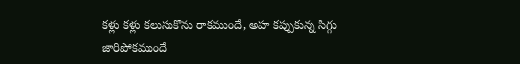కళ్లు కళ్లు కలుసుకొను రాకముందే, అహ కప్పుకున్న సిగ్గు జారిపోకముందే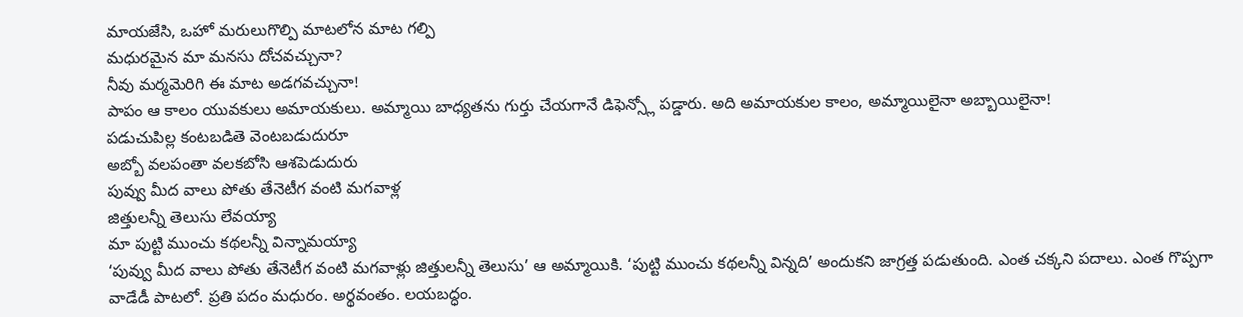మాయజేసి, ఒహో మరులుగొల్పి మాటలోన మాట గల్పి
మధురమైన మా మనసు దోచవచ్చునా?
నీవు మర్మమెరిగి ఈ మాట అడగవచ్చునా!
పాపం ఆ కాలం యువకులు అమాయకులు. అమ్మాయి బాధ్యతను గుర్తు చేయగానే డిఫెన్స్లో పడ్డారు. అది అమాయకుల కాలం, అమ్మాయిలైనా అబ్బాయిలైనా!
పడుచుపిల్ల కంటబడితె వెంటబడుదురూ
అబ్బో వలపంతా వలకబోసి ఆశపెడుదురు
పువ్వు మీద వాలు పోతు తేనెటీగ వంటి మగవాళ్ల
జిత్తులన్నీ తెలుసు లేవయ్యా
మా పుట్టి ముంచు కథలన్నీ విన్నామయ్యా
‘పువ్వు మీద వాలు పోతు తేనెటీగ వంటి మగవాళ్లు జిత్తులన్నీ తెలుసు’ ఆ అమ్మాయికి. ‘పుట్టి ముంచు కథలన్నీ విన్నది’ అందుకని జాగ్రత్త పడుతుంది. ఎంత చక్కని పదాలు. ఎంత గొప్పగా వాడేడీ పాటలో. ప్రతి పదం మధురం. అర్థవంతం. లయబద్ధం.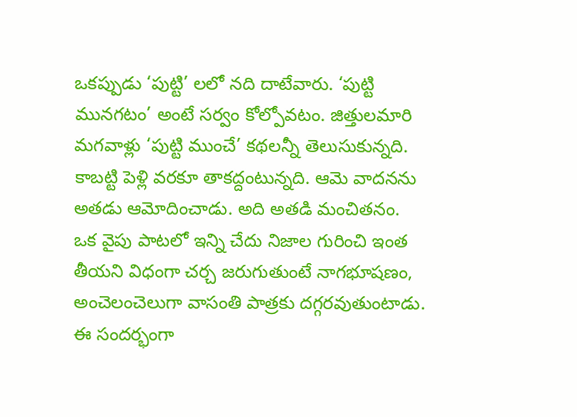ఒకప్పుడు ‘పుట్టి’ లలో నది దాటేవారు. ‘పుట్టి మునగటం’ అంటే సర్వం కోల్పోవటం. జిత్తులమారి మగవాళ్లు ‘పుట్టి ముంచే’ కథలన్నీ తెలుసుకున్నది. కాబట్టి పెళ్లి వరకూ తాకద్దంటున్నది. ఆమె వాదనను అతడు ఆమోదించాడు. అది అతడి మంచితనం. ఒక వైపు పాటలో ఇన్ని చేదు నిజాల గురించి ఇంత తీయని విధంగా చర్చ జరుగుతుంటే నాగభూషణం, అంచెలంచెలుగా వాసంతి పాత్రకు దగ్గరవుతుంటాడు.
ఈ సందర్భంగా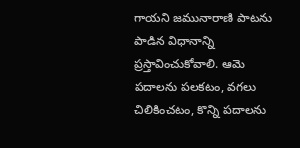గాయని జమునారాణి పాటను పాడిన విధానాన్ని ప్రస్తావించుకోవాలి. ఆమె పదాలను పలకటం, వగలు చిలికించటం, కొన్ని పదాలను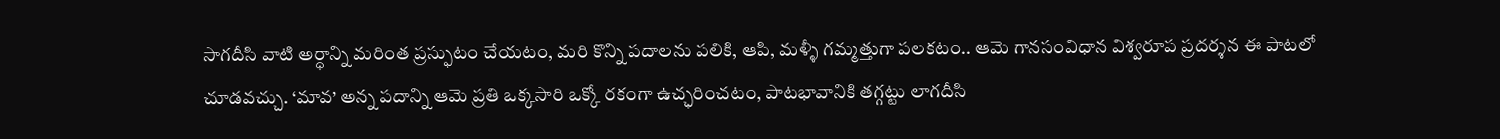సాగదీసి వాటి అర్ధాన్ని మరింత ప్రస్ఫుటం చేయటం, మరి కొన్ని పదాలను పలికి, ఆపి, మళ్ళీ గమ్మత్తుగా పలకటం.. ఆమె గానసంవిధాన విశ్వరూప ప్రదర్శన ఈ పాటలో చూడవచ్చు. ‘మావ’ అన్న పదాన్ని ఆమె ప్రతి ఒక్కసారి ఒక్కో రకంగా ఉచ్ఛరించటం, పాటభావానికి తగ్గట్టు లాగదీసి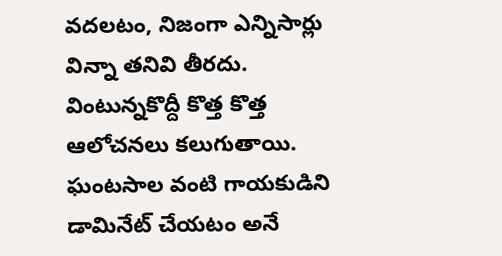వదలటం, నిజంగా ఎన్నిసార్లు విన్నా తనివి తీరదు. వింటున్నకొద్దీ కొత్త కొత్త ఆలోచనలు కలుగుతాయి. ఘంటసాల వంటి గాయకుడిని డామినేట్ చేయటం అనే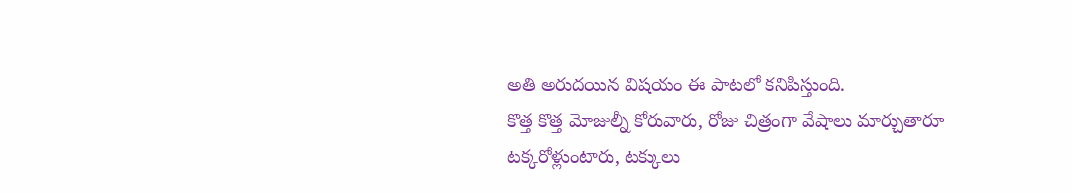అతి అరుదయిన విషయం ఈ పాటలో కనిపిస్తుంది.
కొత్త కొత్త మోజుల్నీ కోరువారు, రోజు చిత్రంగా వేషాలు మార్చుతారూ
టక్కరోళ్లుంటారు, టక్కులు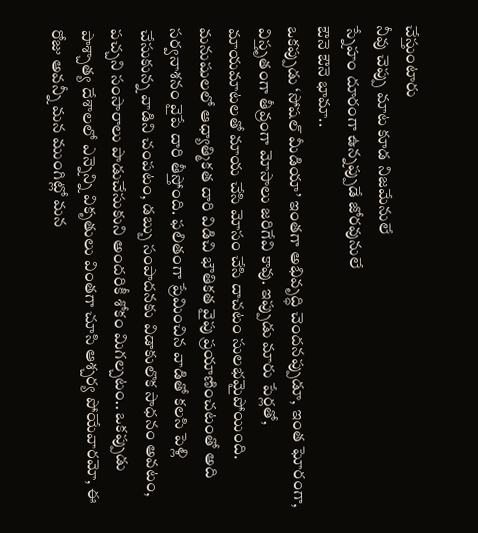చేస్తుంటారు
నీవు చెప్పు మాట కూడ నిజమేనులే
స్నేహం దూరంగా ఉన్నప్పుడే జోరవునులే
ఔనె ఔనె భామా..
ఒకప్పుడు ‘సోషల్ మీడియా’ ఇంతగా అభివృద్ధి చెందనప్పుడూ, ఇంత ఘోరంగా, విస్తృతంగా తీవ్రంగా మోసాలు జరిగేవి కావు. ఇప్పుడు మారు పేర్లతో, మాయమాటలతో మాయ చేసి మోసం చేసి దాచటం సులభమైపోయింది. మనుషులలో ఆధ్యాత్మికత దారి విడిచి భౌతికత వైపు ప్రయాణించటంతో అది సర్వనాశనం వైపే దారి తీస్తోంది. ఫలితంగా ప్రేమించిన వాడితో కలసి పెళ్లి చేసుకున్న వాడిని చంపటం, డబ్బు సంపాదనకు విడాకులొక సాధనం అవటం, పచ్చని సంసారాలు పాడుచేసుకుని అందరికీ శోకం మిగల్చటం.. ఒకప్పుడు పాశ్చాత్య దేశాలలో ఎన్నెన్ని వికృతులు వింతగా చూసి ఆశ్చర్య పోయేవారమో, ఈ రోజు అవన్నీ మన ముంగిట్లో మన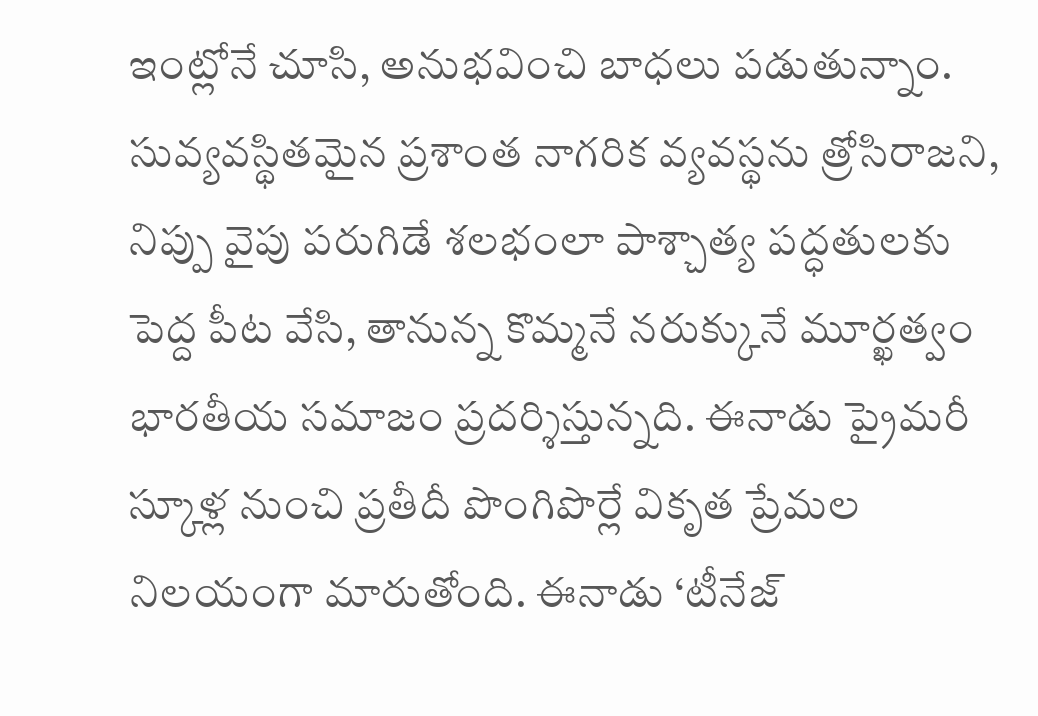ఇంట్లోనే చూసి, అనుభవించి బాధలు పడుతున్నాం.
సువ్యవస్థితమైన ప్రశాంత నాగరిక వ్యవస్థను త్రోసిరాజని, నిప్పు వైపు పరుగిడే శలభంలా పాశ్చాత్య పద్ధతులకు పెద్ద పీట వేసి, తానున్న కొమ్మనే నరుక్కునే మూర్ఖత్వం భారతీయ సమాజం ప్రదర్శిస్తున్నది. ఈనాడు ప్రైమరీ స్కూళ్ల నుంచి ప్రతీదీ పొంగిపొర్లే వికృత ప్రేమల నిలయంగా మారుతోంది. ఈనాడు ‘టీనేజ్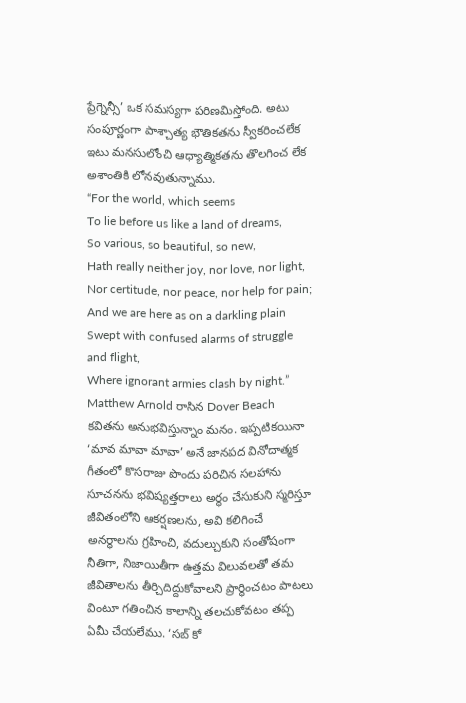ప్రేగ్నెన్సీ’ ఒక సమస్యగా పరిణమిస్తోంది. అటు సంపూర్ణంగా పాశ్చాత్య భౌతికతను స్వీకరించలేక ఇటు మనసులోంచి ఆధ్యాత్మికతను తొలగించ లేక అశాంతికి లోనవుతున్నాము.
“For the world, which seems
To lie before us like a land of dreams,
So various, so beautiful, so new,
Hath really neither joy, nor love, nor light,
Nor certitude, nor peace, nor help for pain;
And we are here as on a darkling plain
Swept with confused alarms of struggle and flight,
Where ignorant armies clash by night.”
Matthew Arnold రాసిన Dover Beach కవితను అనుభవిస్తున్నాం మనం. ఇప్పటికయినా ‘మావ మావా మావా’ అనే జానపద వినోదాత్మక గీతంలో కొసరాజు పొందు పరిచిన సలహాను సూచనను భవిష్యత్తరాలు అర్థం చేసుకుని స్మరిస్తూ జీవితంలోని ఆకర్షణలను, అవి కలిగించే అనర్ధాలను గ్రహించి, వదుల్చుకుని సంతోషంగా నీతిగా, నిజాయితీగా ఉత్తమ విలువలతో తమ జీవితాలను తీర్చిదిద్దుకోవాలని ప్రార్థించటం పాటలు వింటూ గతించిన కాలాన్ని తలచుకోవటం తప్ప ఏమీ చేయలేము. ‘సబ్ కో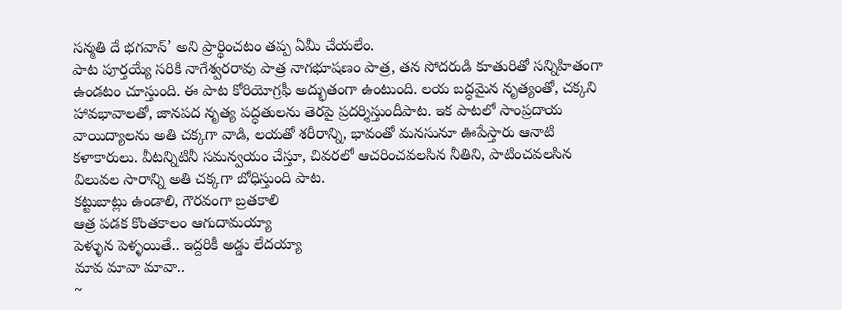సన్మతి దే భగవాన్’ అని ప్రార్థించటం తప్ప ఏమీ చేయలేం.
పాట పూర్తయ్యే సరికి నాగేశ్వరరావు పాత్ర నాగభూషణం పాత్ర, తన సోదరుడి కూతురితో సన్నిహితంగా ఉండటం చూస్తుంది. ఈ పాట కోరియోగ్రఫీ అద్భుతంగా ఉంటుంది. లయ బద్ధమైన నృత్యంతో, చక్కని హావభావాలతో, జానపద నృత్య పద్ధతులను తెరపై ప్రదర్శిస్తుందీపాట. ఇక పాటలో సాంప్రదాయ వాయిద్యాలను అతి చక్కగా వాడి, లయతో శరీరాన్ని, భావంతో మనసునూ ఊపేస్తారు ఆనాటి కళాకారులు. వీటన్నిటినీ సమన్వయం చేస్తూ, చివరలో ఆచరించవలసిన నీతిని, పాటించవలసిన విలువల సారాన్ని అతి చక్కగా బోధిస్తుంది పాట.
కట్టుబాట్లు ఉండాలి, గౌరవంగా బ్రతకాలి
ఆత్ర పడక కొంతకాలం ఆగుదామయ్యా
పెళ్ళున పెళ్ళయితే.. ఇద్దరికీ అడ్డు లేదయ్యా
మావ మావా మావా..
~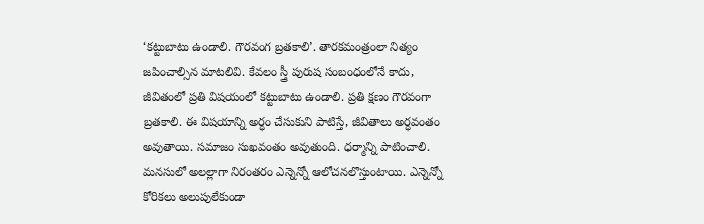‘కట్టుబాటు ఉండాలి. గౌరవంగ బ్రతకాలి’. తారకమంత్రంలా నిత్యం జపించాల్సిన మాటలివి. కేవలం స్త్రీ పురుష సంబంధంలోనే కాదు, జీవితంలో ప్రతి విషయంలో కట్టుబాటు ఉండాలి. ప్రతి క్షణం గౌరవంగా బ్రతకాలి. ఈ విషయాన్ని అర్ధం చేసుకుని పాటిస్తే, జీవితాలు అర్ధవంతం అవుతాయి. సమాజం సుఖవంతం అవుతుంది. ధర్మాన్ని పాటించాలి. మనసులో అలల్లాగా నిరంతరం ఎన్నెన్నో ఆలోచనలొస్తుంటాయి. ఎన్నెన్నో కోరికలు అలుపులేకుండా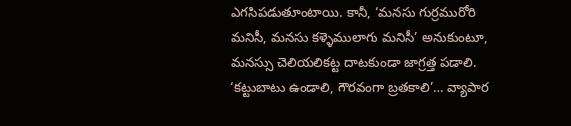ఎగసిపడుతూంటాయి. కానీ, ‘మనసు గుర్రమురోరి మనిసీ, మనసు కళ్ళెములాగు మనిసీ’ అనుకుంటూ, మనస్సు చెలియలికట్ట దాటకుండా జాగ్రత్త పడాలి. ‘కట్టుబాటు ఉండాలి, గౌరవంగా బ్రతకాలి’… వ్యాపార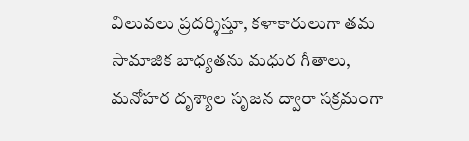విలువలు ప్రదర్శిస్తూ, కళాకారులుగా తమ సామాజిక బాధ్యతను మధుర గీతాలు, మనోహర దృశ్యాల సృజన ద్వారా సక్రమంగా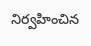నిర్వహించిన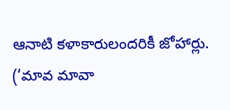ఆనాటి కళాకారులందరికీ జోహార్లు.
(‘మావ మావా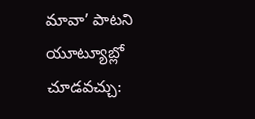మావా’ పాటని యూట్యూబ్లో చూడవచ్చు: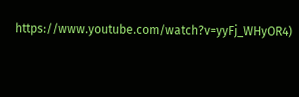https://www.youtube.com/watch?v=yyFj_WHyOR4)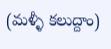(మళ్ళీ కలుద్దాం)